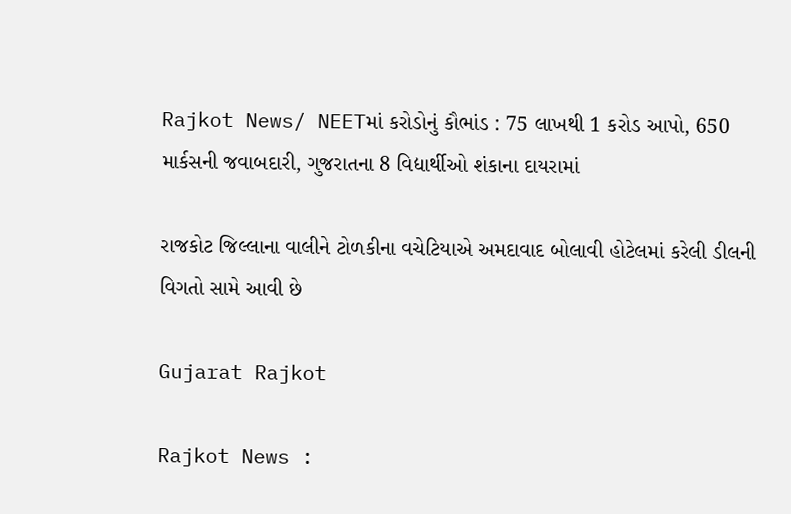Rajkot News/ NEETમાં કરોડોનું કૌભાંડ : 75 લાખથી 1 કરોડ આપો, 650 માર્કસની જવાબદારી, ગુજરાતના 8 વિદ્યાર્થીઓ શંકાના દાયરામાં

રાજકોટ જિલ્લાના વાલીને ટોળકીના વચેટિયાએ અમદાવાદ બોલાવી હોટેલમાં કરેલી ડીલની વિગતો સામે આવી છે

Gujarat Rajkot

Rajkot News :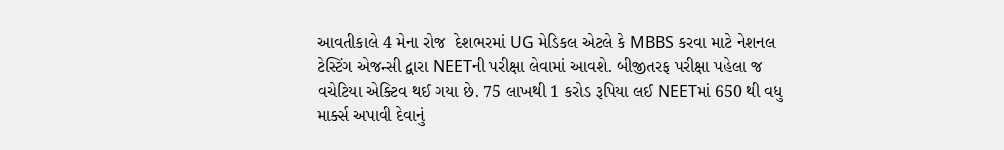આવતીકાલે 4 મેના રોજ  દેશભરમાં UG મેડિકલ એટલે કે MBBS કરવા માટે નેશનલ ટેસ્ટિંગ એજન્સી દ્વારા NEETની પરીક્ષા લેવામાં આવશે. બીજીતરફ પરીક્ષા પહેલા જ વચેટિયા એક્ટિવ થઈ ગયા છે. 75 લાખથી 1 કરોડ રૂપિયા લઈ NEETમાં 650 થી વધુ માર્ક્સ અપાવી દેવાનું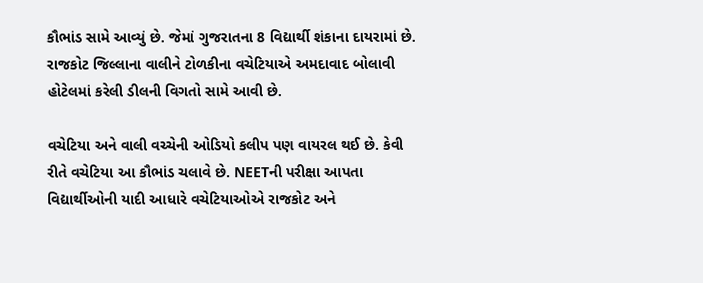કૌભાંડ સામે આવ્યું છે. જેમાં ગુજરાતના 8 વિદ્યાર્થી શંકાના દાયરામાં છે. રાજકોટ જિલ્લાના વાલીને ટોળકીના વચેટિયાએ અમદાવાદ બોલાવી હોટેલમાં કરેલી ડીલની વિગતો સામે આવી છે.

વચેટિયા અને વાલી વચ્ચેની ઓડિયો કલીપ પણ વાયરલ થઈ છે. કેવી રીતે વચેટિયા આ કૌભાંડ ચલાવે છે. NEETની પરીક્ષા આપતા વિદ્યાર્થીઓની યાદી આધારે વચેટિયાઓએ રાજકોટ અને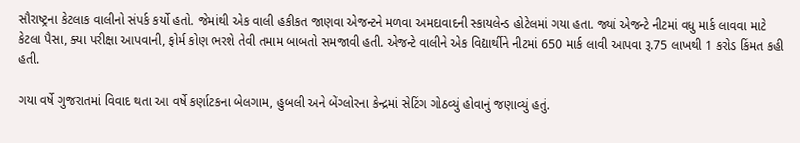સૌરાષ્ટ્રના કેટલાક વાલીનો સંપર્ક કર્યો હતો. જેમાંથી એક વાલી હકીકત જાણવા એજન્ટને મળવા અમદાવાદની સ્કાયલેન્ડ હોટેલમાં ગયા હતા. જ્યાં એજન્ટે નીટમાં વધુ માર્ક લાવવા માટે કેટલા પૈસા, ક્યા પરીક્ષા આપવાની, ફોર્મ કોણ ભરશે તેવી તમામ બાબતો સમજાવી હતી. એજન્ટે વાલીને એક વિદ્યાર્થીને નીટમાં 650 માર્ક લાવી આપવા રૂ.75 લાખથી 1 કરોડ કિંમત કહી હતી.

ગયા વર્ષે ગુજરાતમાં વિવાદ થતા આ વર્ષે કર્ણાટકના બેલગામ, હુબલી અને બેંગ્લોરના કેન્દ્રમાં સેટિંગ ગોઠવ્યું હોવાનું જણાવ્યું હતું.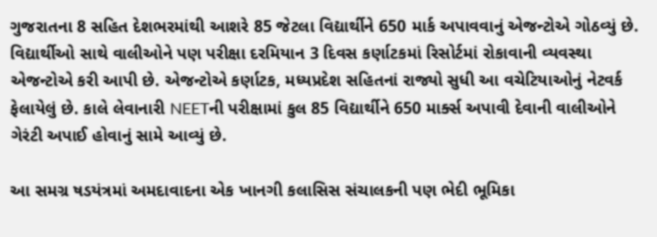ગુજરાતના 8 સહિત દેશભરમાંથી આશરે 85 જેટલા વિદ્યાર્થીને 650 માર્ક અપાવવાનું એજન્ટોએ ગોઠવ્યું છે. વિદ્યાર્થીઓ સાથે વાલીઓને પણ પરીક્ષા દરમિયાન 3 દિવસ કર્ણાટકમાં રિસોર્ટમાં રોકાવાની વ્યવસ્થા એજન્ટોએ કરી આપી છે. એજન્ટોએ કર્ણાટક, મધ્યપ્રદેશ સહિતનાં રાજ્યો સુધી આ વચેટિયાઓનું નેટવર્ક ફેલાયેલું છે. કાલે લેવાનારી NEETની પરીક્ષામાં કુલ 85 વિદ્યાર્થીને 650 માર્ક્સ અપાવી દેવાની વાલીઓને ગેરંટી અપાઈ હોવાનું સામે આવ્યું છે.

આ સમગ્ર ષડયંત્રમાં અમદાવાદના એક ખાનગી કલાસિસ સંચાલકની પણ ભેદી ભૂમિકા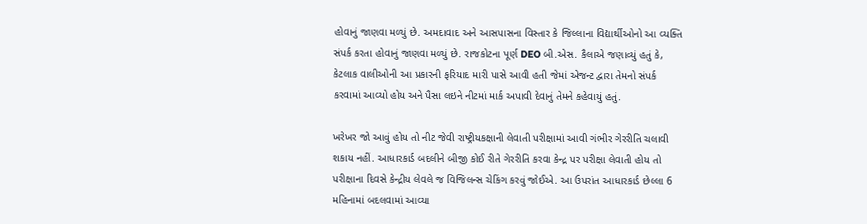હોવાનું જાણવા મળ્યું છે. અમદાવાદ અને આસપાસના વિસ્તાર કે જિલ્લાના વિદ્યાર્થીઓનો આ વ્યક્તિ સંપર્ક કરતા હોવાનું જાણવા મળ્યું છે. રાજકોટના પૂર્ણ DEO બી.એસ. કૈલાએ જણાવ્યું હતું કે, કેટલાક વાલીઓની આ પ્રકારની ફરિયાદ મારી પાસે આવી હતી જેમાં એજન્ટ દ્વારા તેમનો સંપર્ક કરવામાં આવ્યો હોય અને પૈસા લઇને નીટમાં માર્ક અપાવી દેવાનું તેમને કહેવાયું હતું.

ખરેખર જો આવું હોય તો નીટ જેવી રાષ્ટ્રીયકક્ષાની લેવાતી પરીક્ષામાં આવી ગંભીર ગેરરીતિ ચલાવી શકાય નહીં. આધારકાર્ડ બદલીને બીજી કોઈ રીતે ગેરરીતિ કરવા કેન્દ્ર પર પરીક્ષા લેવાતી હોય તો પરીક્ષાના દિવસે કેન્દ્રીય લેવલે જ વિજિલન્સ ચેકિંગ કરવું જોઈએ. આ ઉપરાંત આધારકાર્ડ છેલ્લા 6 મહિનામાં બદલવામાં આવ્યા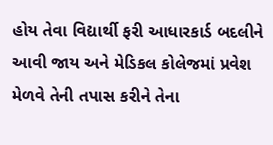હોય તેવા વિદ્યાર્થી ફરી આધારકાર્ડ બદલીને આવી જાય અને મેડિકલ કોલેજમાં પ્રવેશ મેળવે તેની તપાસ કરીને તેના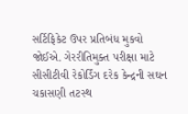સર્ટિફિકેટ ઉપર પ્રતિબંધ મુકવો જોઈએ. ગેરરીતિમુક્ત પરીક્ષા માટે સીસીટીવી રેકોર્ડિંગ દરેક કેન્દ્રની સઘન ચકાસણી તટસ્થ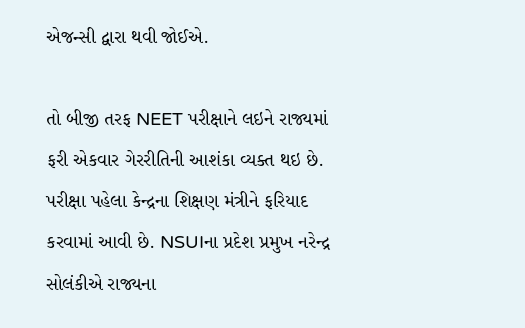એજન્સી દ્વારા થવી જોઈએ.

તો બીજી તરફ NEET પરીક્ષાને લઇને રાજ્યમાં ફરી એકવાર ગેરરીતિની આશંકા વ્યક્ત થઇ છે. પરીક્ષા પહેલા કેન્દ્રના શિક્ષણ મંત્રીને ફરિયાદ કરવામાં આવી છે. NSUIના પ્રદેશ પ્રમુખ નરેન્દ્ર સોલંકીએ રાજ્યના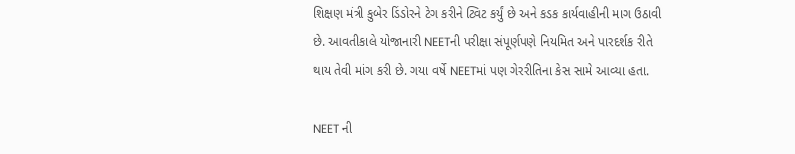શિક્ષણ મંત્રી કુબેર ડિંડોરને ટેગ કરીને ટ્વિટ કર્યું છે અને કડક કાર્યવાહીની માગ ઉઠાવી છે. આવતીકાલે યોજાનારી NEETની પરીક્ષા સંપૂર્ણપણે નિયમિત અને પારદર્શક રીતે થાય તેવી માંગ કરી છે. ગયા વર્ષે NEETમાં પણ ગેરરીતિના કેસ સામે આવ્યા હતા.

NEET ની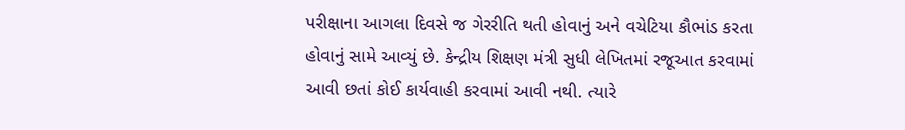પરીક્ષાના આગલા દિવસે જ ગેરરીતિ થતી હોવાનું અને વચેટિયા કૌભાંડ કરતા હોવાનું સામે આવ્યું છે. કેન્દ્રીય શિક્ષણ મંત્રી સુધી લેખિતમાં રજૂઆત કરવામાં આવી છતાં કોઈ કાર્યવાહી કરવામાં આવી નથી. ત્યારે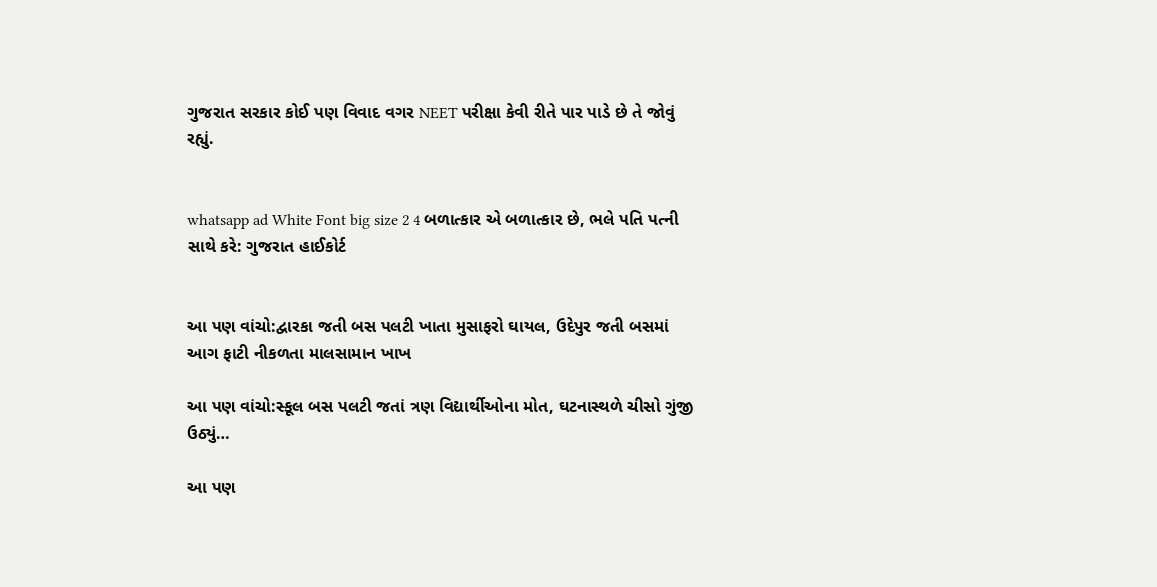ગુજરાત સરકાર કોઈ પણ વિવાદ વગર NEET પરીક્ષા કેવી રીતે પાર પાડે છે તે જોવું રહ્યું.


whatsapp ad White Font big size 2 4 બળાત્કાર એ બળાત્કાર છે, ભલે પતિ પત્ની સાથે કરે: ગુજરાત હાઈકોર્ટ


આ પણ વાંચો:દ્વારકા જતી બસ પલટી ખાતા મુસાફરો ઘાયલ, ઉદેપુર જતી બસમાં આગ ફાટી નીકળતા માલસામાન ખાખ

આ પણ વાંચો:સ્કૂલ બસ પલટી જતાં ત્રણ વિદ્યાર્થીઓના મોત, ઘટનાસ્થળે ચીસો ગુંજી ઉઠ્યું…

આ પણ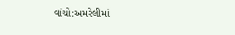વાંચો:અમરેલીમાં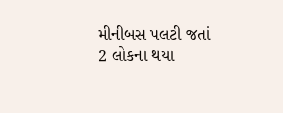મીનીબસ પલટી જતાં 2 લોકના થયા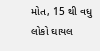મોત, 15 થી વધુ લોકો ઘાયલ